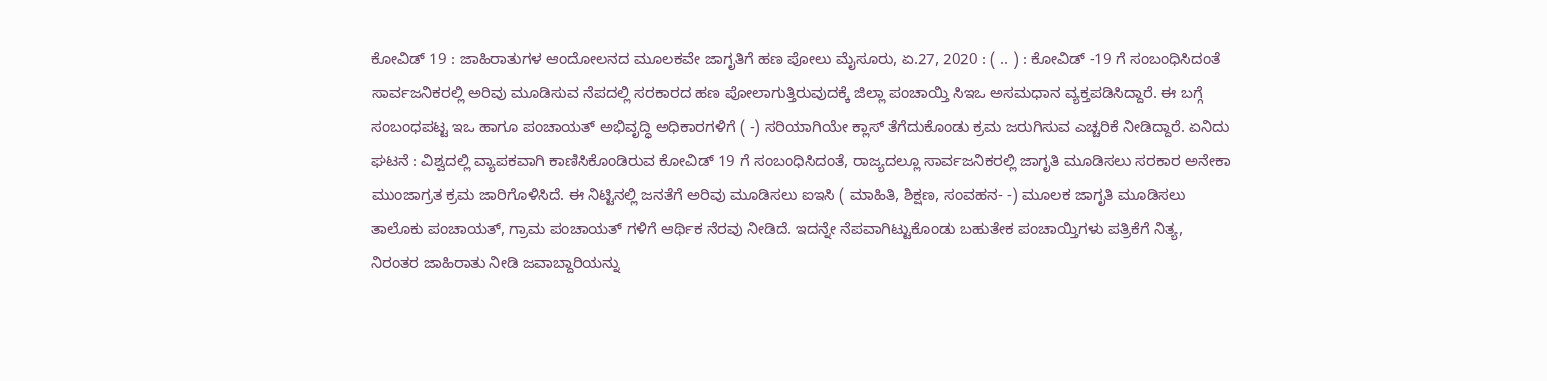ಕೋವಿಡ್ 19 : ಜಾಹಿರಾತುಗಳ ಆಂದೋಲನದ ಮೂಲಕವೇ ಜಾಗೃತಿಗೆ ಹಣ ಪೋಲು ಮೈಸೂರು, ಏ.27, 2020 : ( .. ) : ಕೋವಿಡ್ -19 ಗೆ ಸಂಬಂಧಿಸಿದಂತೆ ಸಾರ್ವಜನಿಕರಲ್ಲಿ ಅರಿವು ಮೂಡಿಸುವ ನೆಪದಲ್ಲಿ ಸರಕಾರದ ಹಣ ಪೋಲಾಗುತ್ತಿರುವುದಕ್ಕೆ ಜಿಲ್ಲಾ ಪಂಚಾಯ್ತಿ ಸಿಇಒ ಅಸಮಧಾನ ವ್ಯಕ್ತಪಡಿಸಿದ್ದಾರೆ. ಈ ಬಗ್ಗೆ ಸಂಬಂಧಪಟ್ಟ ಇಒ ಹಾಗೂ ಪಂಚಾಯತ್ ಅಭಿವೃದ್ಧಿ ಅಧಿಕಾರಗಳಿಗೆ ( -) ಸರಿಯಾಗಿಯೇ ಕ್ಲಾಸ್ ತೆಗೆದುಕೊಂಡು ಕ್ರಮ ಜರುಗಿಸುವ ಎಚ್ಚರಿಕೆ ನೀಡಿದ್ದಾರೆ. ಏನಿದು ಘಟನೆ : ವಿಶ್ವದಲ್ಲಿ ವ್ಯಾಪಕವಾಗಿ ಕಾಣಿಸಿಕೊಂಡಿರುವ ಕೋವಿಡ್ 19 ಗೆ ಸಂಬಂಧಿಸಿದಂತೆ, ರಾಜ್ಯದಲ್ಲೂ ಸಾರ್ವಜನಿಕರಲ್ಲಿ ಜಾಗೃತಿ ಮೂಡಿಸಲು ಸರಕಾರ ಅನೇಕಾ ಮುಂಜಾಗ್ರತ ಕ್ರಮ ಜಾರಿಗೊಳಿಸಿದೆ. ಈ ನಿಟ್ಟಿನಲ್ಲಿ ಜನತೆಗೆ ಅರಿವು ಮೂಡಿಸಲು ಐಇಸಿ ( ಮಾಹಿತಿ, ಶಿಕ್ಷಣ, ಸಂವಹನ- -) ಮೂಲಕ ಜಾಗೃತಿ ಮೂಡಿಸಲು ತಾಲೊಕು ಪಂಚಾಯತ್, ಗ್ರಾಮ ಪಂಚಾಯತ್ ಗಳಿಗೆ ಆರ್ಥಿಕ ನೆರವು ನೀಡಿದೆ. ಇದನ್ನೇ ನೆಪವಾಗಿಟ್ಟುಕೊಂಡು ಬಹುತೇಕ ಪಂಚಾಯ್ತಿಗಳು ಪತ್ರಿಕೆಗೆ ನಿತ್ಯ, ನಿರಂತರ ಜಾಹಿರಾತು ನೀಡಿ ಜವಾಬ್ದಾರಿಯನ್ನು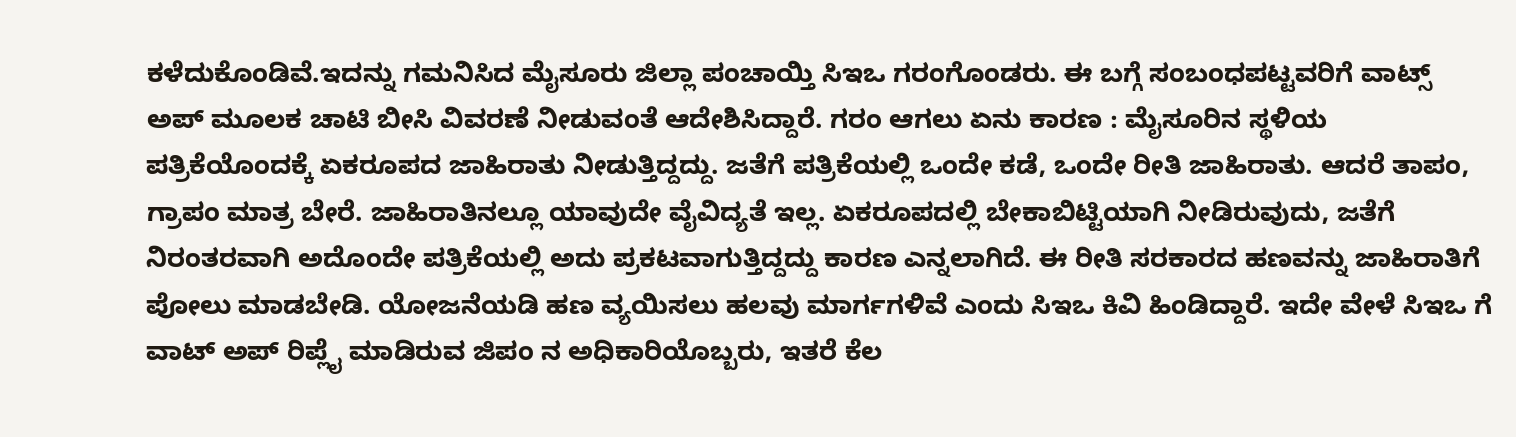ಕಳೆದುಕೊಂಡಿವೆ.ಇದನ್ನು ಗಮನಿಸಿದ ಮೈಸೂರು ಜಿಲ್ಲಾ ಪಂಚಾಯ್ತಿ ಸಿಇಒ ಗರಂಗೊಂಡರು. ಈ ಬಗ್ಗೆ ಸಂಬಂಧಪಟ್ಟವರಿಗೆ ವಾಟ್ಸ್ ಅಪ್ ಮೂಲಕ ಚಾಟಿ ಬೀಸಿ ವಿವರಣೆ ನೀಡುವಂತೆ ಆದೇಶಿಸಿದ್ದಾರೆ. ಗರಂ ಆಗಲು ಏನು ಕಾರಣ : ಮೈಸೂರಿನ ಸ್ಥಳಿಯ ಪತ್ರಿಕೆಯೊಂದಕ್ಕೆ ಏಕರೂಪದ ಜಾಹಿರಾತು ನೀಡುತ್ತಿದ್ದದ್ದು. ಜತೆಗೆ ಪತ್ರಿಕೆಯಲ್ಲಿ ಒಂದೇ ಕಡೆ, ಒಂದೇ ರೀತಿ ಜಾಹಿರಾತು. ಆದರೆ ತಾಪಂ, ಗ್ರಾಪಂ ಮಾತ್ರ ಬೇರೆ. ಜಾಹಿರಾತಿನಲ್ಲೂ ಯಾವುದೇ ವೈವಿದ್ಯತೆ ಇಲ್ಲ. ಏಕರೂಪದಲ್ಲಿ ಬೇಕಾಬಿಟ್ಟಿಯಾಗಿ ನೀಡಿರುವುದು, ಜತೆಗೆ ನಿರಂತರವಾಗಿ ಅದೊಂದೇ ಪತ್ರಿಕೆಯಲ್ಲಿ ಅದು ಪ್ರಕಟವಾಗುತ್ತಿದ್ದದ್ದು ಕಾರಣ ಎನ್ನಲಾಗಿದೆ. ಈ ರೀತಿ ಸರಕಾರದ ಹಣವನ್ನು ಜಾಹಿರಾತಿಗೆ ಪೋಲು ಮಾಡಬೇಡಿ. ಯೋಜನೆಯಡಿ ಹಣ ವ್ಯಯಿಸಲು ಹಲವು ಮಾರ್ಗಗಳಿವೆ ಎಂದು ಸಿಇಒ ಕಿವಿ ಹಿಂಡಿದ್ದಾರೆ. ಇದೇ ವೇಳೆ ಸಿಇಒ ಗೆ ವಾಟ್ ಅಪ್ ರಿಪ್ಲೈ ಮಾಡಿರುವ ಜಿಪಂ ನ ಅಧಿಕಾರಿಯೊಬ್ಬರು, ಇತರೆ ಕೆಲ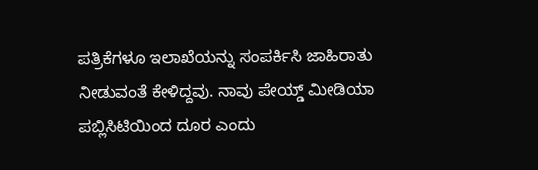ಪತ್ರಿಕೆಗಳೂ ಇಲಾಖೆಯನ್ನು ಸಂಪರ್ಕಿಸಿ ಜಾಹಿರಾತು ನೀಡುವಂತೆ ಕೇಳಿದ್ದವು. ನಾವು ಪೇಯ್ಡ್ ಮೀಡಿಯಾ ಪಬ್ಲಿಸಿಟಿಯಿಂದ ದೂರ ಎಂದು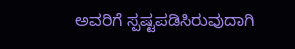ಅವರಿಗೆ ಸ್ಪಷ್ಟಪಡಿಸಿರುವುದಾಗಿ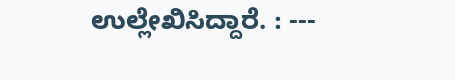ಉಲ್ಲೇಖಿಸಿದ್ದಾರೆ. : ---